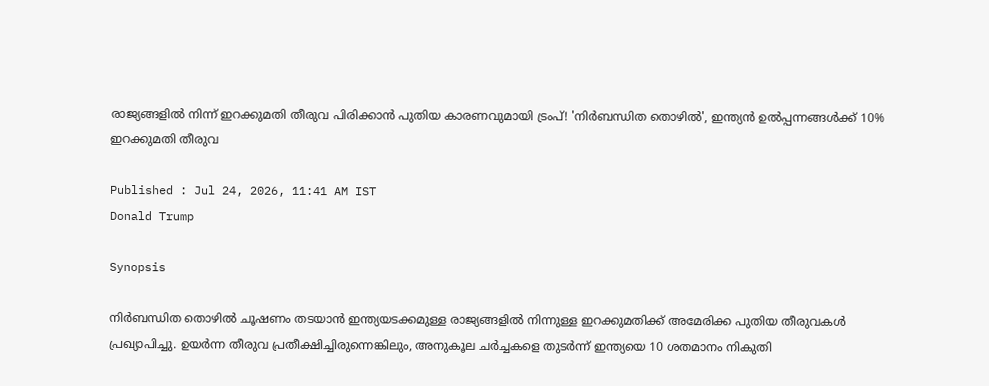രാജ്യങ്ങളിൽ നിന്ന് ഇറക്കുമതി തീരുവ പിരിക്കാൻ പുതിയ കാരണവുമായി ട്രംപ്! 'നിര്‍ബന്ധിത തൊഴില്‍', ഇന്ത്യന്‍ ഉല്‍പ്പന്നങ്ങള്‍ക്ക് 10% ഇറക്കുമതി തീരുവ

Published : Jul 24, 2026, 11:41 AM IST
Donald Trump

Synopsis

നിർബന്ധിത തൊഴിൽ ചൂഷണം തടയാൻ ഇന്ത്യയടക്കമുള്ള രാജ്യങ്ങളിൽ നിന്നുള്ള ഇറക്കുമതിക്ക് അമേരിക്ക പുതിയ തീരുവകൾ പ്രഖ്യാപിച്ചു. ഉയർന്ന തീരുവ പ്രതീക്ഷിച്ചിരുന്നെങ്കിലും, അനുകൂല ചർച്ചകളെ തുടർന്ന് ഇന്ത്യയെ 10 ശതമാനം നികുതി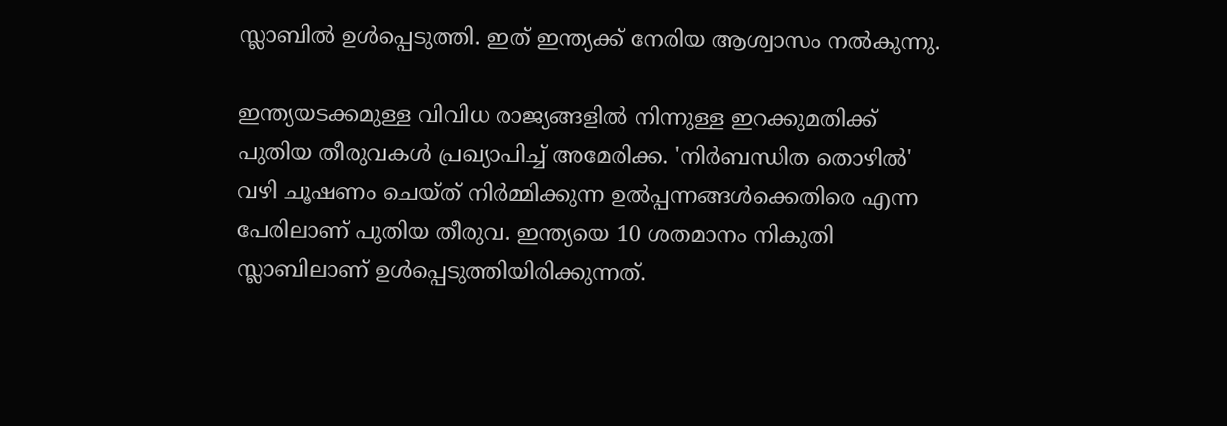സ്ലാബിൽ ഉൾപ്പെടുത്തി. ഇത് ഇന്ത്യക്ക് നേരിയ ആശ്വാസം നൽകുന്നു.

ഇന്ത്യയടക്കമുള്ള വിവിധ രാജ്യങ്ങളില്‍ നിന്നുള്ള ഇറക്കുമതിക്ക് പുതിയ തീരുവകള്‍ പ്രഖ്യാപിച്ച് അമേരിക്ക. 'നിര്‍ബന്ധിത തൊഴില്‍' വഴി ചൂഷണം ചെയ്ത് നിര്‍മ്മിക്കുന്ന ഉല്‍പ്പന്നങ്ങള്‍ക്കെതിരെ എന്ന പേരിലാണ് പുതിയ തീരുവ. ഇന്ത്യയെ 10 ശതമാനം നികുതി സ്ലാബിലാണ് ഉള്‍പ്പെടുത്തിയിരിക്കുന്നത്.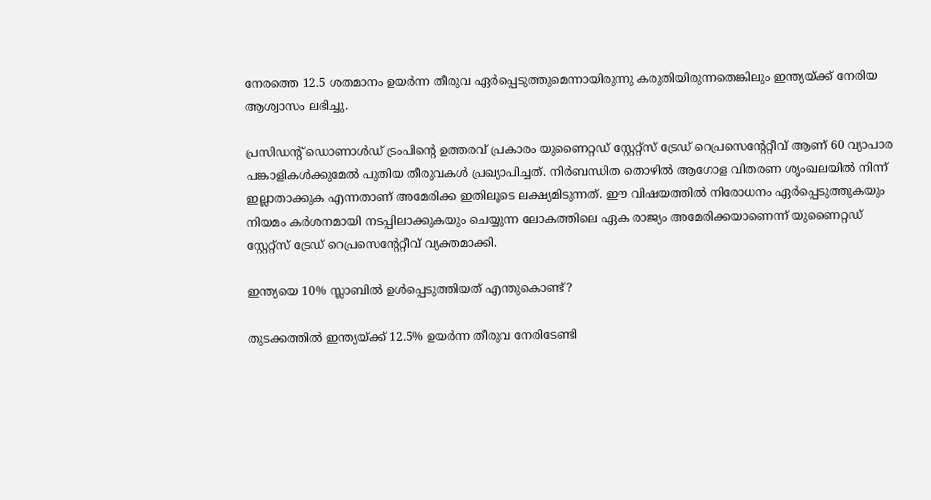നേരത്തെ 12.5 ശതമാനം ഉയര്‍ന്ന തീരുവ ഏര്‍പ്പെടുത്തുമെന്നായിരുന്നു കരുതിയിരുന്നതെങ്കിലും ഇന്ത്യയ്ക്ക് നേരിയ ആശ്വാസം ലഭിച്ചു.

പ്രസിഡന്റ് ഡൊണാള്‍ഡ് ട്രംപിന്റെ ഉത്തരവ് പ്രകാരം യുണൈറ്റഡ് സ്റ്റേറ്റ്‌സ് ട്രേഡ് റെപ്രസെന്റേറ്റീവ് ആണ് 60 വ്യാപാര പങ്കാളികള്‍ക്കുമേല്‍ പുതിയ തീരുവകള്‍ പ്രഖ്യാപിച്ചത്. നിര്‍ബന്ധിത തൊഴില്‍ ആഗോള വിതരണ ശൃംഖലയില്‍ നിന്ന് ഇല്ലാതാക്കുക എന്നതാണ് അമേരിക്ക ഇതിലൂടെ ലക്ഷ്യമിടുന്നത്. ഈ വിഷയത്തില്‍ നിരോധനം ഏര്‍പ്പെടുത്തുകയും നിയമം കര്‍ശനമായി നടപ്പിലാക്കുകയും ചെയ്യുന്ന ലോകത്തിലെ ഏക രാജ്യം അമേരിക്കയാണെന്ന് യുണൈറ്റഡ് സ്റ്റേറ്റ്‌സ് ട്രേഡ് റെപ്രസെന്റേറ്റീവ് വ്യക്തമാക്കി.

ഇന്ത്യയെ 10% സ്ലാബില്‍ ഉള്‍പ്പെടുത്തിയത് എന്തുകൊണ്ട്?

തുടക്കത്തില്‍ ഇന്ത്യയ്ക്ക് 12.5% ഉയര്‍ന്ന തീരുവ നേരിടേണ്ടി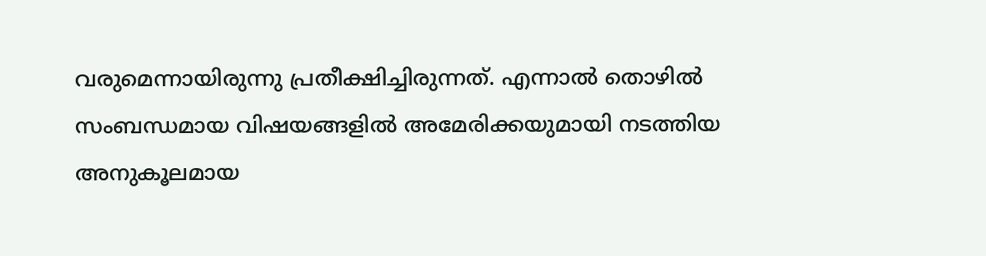വരുമെന്നായിരുന്നു പ്രതീക്ഷിച്ചിരുന്നത്. എന്നാല്‍ തൊഴില്‍ സംബന്ധമായ വിഷയങ്ങളില്‍ അമേരിക്കയുമായി നടത്തിയ അനുകൂലമായ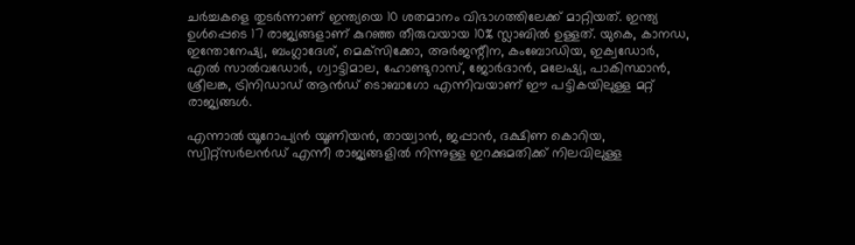ചര്‍ച്ചകളെ തുടര്‍ന്നാണ് ഇന്ത്യയെ 10 ശതമാനം വിഭാഗത്തിലേക്ക് മാറ്റിയത്. ഇന്ത്യ ഉള്‍പ്പെടെ 17 രാജ്യങ്ങളാണ് കുറഞ്ഞ തീരുവയായ 10% സ്ലാബില്‍ ഉള്ളത്. യുകെ, കാനഡ, ഇന്തോനേഷ്യ, ബംഗ്ലാദേശ്, മെക്‌സിക്കോ, അര്‍ജന്റീന, കംബോഡിയ, ഇക്വഡോര്‍, എല്‍ സാല്‍വഡോര്‍, ഗ്വാട്ടിമാല, ഹോണ്ടുറാസ്, ജോര്‍ദാന്‍, മലേഷ്യ, പാകിസ്ഥാന്‍, ശ്രീലങ്ക, ട്രിനിഡാഡ് ആന്‍ഡ് ടൊബാഗോ എന്നിവയാണ് ഈ പട്ടികയിലുള്ള മറ്റ് രാജ്യങ്ങള്‍.

എന്നാല്‍ യൂറോപ്യന്‍ യൂണിയന്‍, തായ്വാന്‍, ജപ്പാന്‍, ദക്ഷിണ കൊറിയ, സ്വിറ്റ്‌സര്‍ലന്‍ഡ് എന്നീ രാജ്യങ്ങളില്‍ നിന്നുള്ള ഇറക്കുമതിക്ക് നിലവിലുള്ള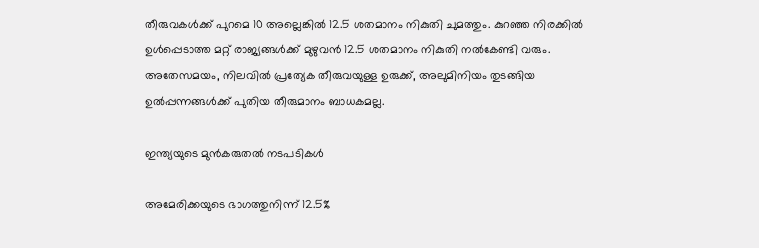തീരുവകള്‍ക്ക് പുറമെ 10 അല്ലെങ്കില്‍ 12.5 ശതമാനം നികുതി ചുമത്തും. കുറഞ്ഞ നിരക്കില്‍ ഉള്‍പ്പെടാത്ത മറ്റ് രാജ്യങ്ങള്‍ക്ക് മുഴുവന്‍ 12.5 ശതമാനം നികുതി നല്‍കേണ്ടി വരും. അതേസമയം, നിലവില്‍ പ്രത്യേക തീരുവയുള്ള ഉരുക്ക്, അലുമിനിയം തുടങ്ങിയ ഉല്‍പ്പന്നങ്ങള്‍ക്ക് പുതിയ തീരുമാനം ബാധകമല്ല.

ഇന്ത്യയുടെ മുന്‍കരുതല്‍ നടപടികള്‍

അമേരിക്കയുടെ ഭാഗത്തുനിന്ന് 12.5%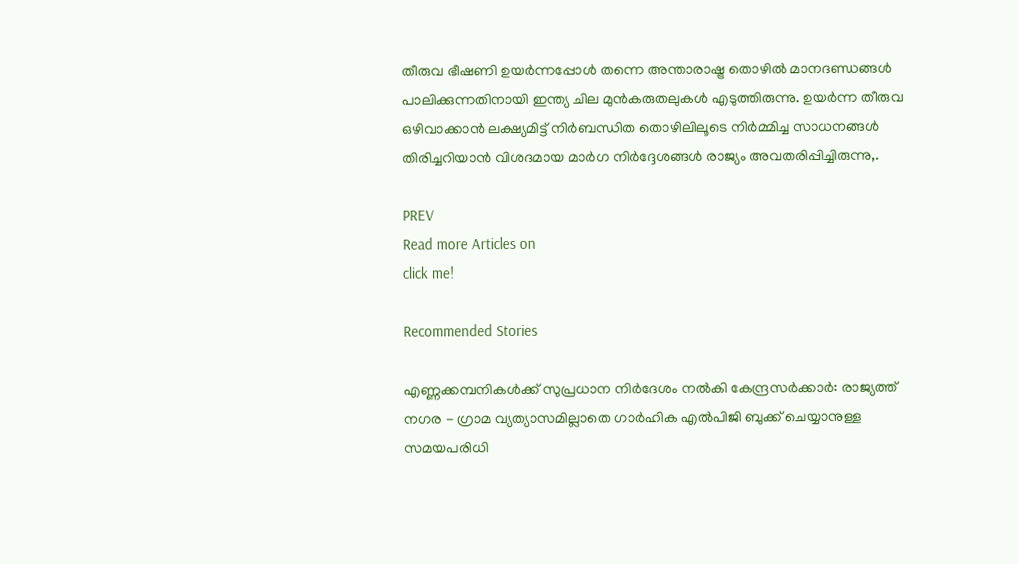തീരുവ ഭീഷണി ഉയര്‍ന്നപ്പോള്‍ തന്നെ അന്താരാഷ്ട്ര തൊഴില്‍ മാനദണ്ഡങ്ങള്‍ പാലിക്കുന്നതിനായി ഇന്ത്യ ചില മുന്‍കരുതലുകള്‍ എടുത്തിരുന്നു. ഉയര്‍ന്ന തീരുവ ഒഴിവാക്കാന്‍ ലക്ഷ്യമിട്ട് നിര്‍ബന്ധിത തൊഴിലിലൂടെ നിര്‍മ്മിച്ച സാധനങ്ങള്‍ തിരിച്ചറിയാന്‍ വിശദമായ മാര്‍ഗ നിര്‍ദ്ദേശങ്ങള്‍ രാജ്യം അവതരിപ്പിച്ചിരുന്നു,.

PREV
Read more Articles on
click me!

Recommended Stories

എണ്ണക്കമ്പനികൾക്ക് സുപ്രധാന നിർദേശം നൽകി കേന്ദ്രസർക്കാർ: രാജ്യത്ത് നഗര - ഗ്രാമ വ്യത്യാസമില്ലാതെ ഗാർഹിക എൽപിജി ബുക്ക് ചെയ്യാനുള്ള സമയപരിധി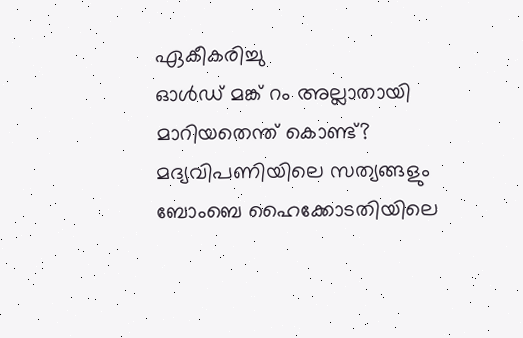ഏകീകരിച്ചു
ഓള്‍ഡ് മങ്ക് റം അല്ലാതായി മാറിയതെന്ത് കൊണ്ട്? മദ്യവിപണിയിലെ സത്യങ്ങളും ബോംബെ ഹൈക്കോടതിയിലെ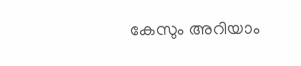കേസും അറിയാം